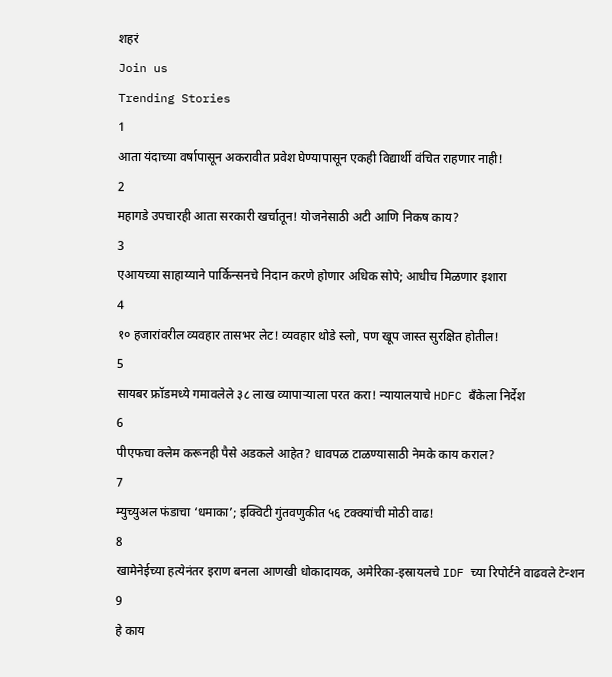शहरं
Join us
Trending Stories
1
आता यंदाच्या वर्षापासून अकरावीत प्रवेश घेण्यापासून एकही विद्यार्थी वंचित राहणार नाही!
2
महागडे उपचारही आता सरकारी खर्चातून! योजनेसाठी अटी आणि निकष काय?
3
एआयच्या साहाय्याने पार्किन्सनचे निदान करणे होणार अधिक सोपे; आधीच मिळणार इशारा
4
१० हजारांवरील व्यवहार तासभर लेट! व्यवहार थोडे स्लो, पण खूप जास्त सुरक्षित होतील!
5
सायबर फ्रॉडमध्ये गमावलेले ३८ लाख व्यापाऱ्याला परत करा! न्यायालयाचे HDFC बँकेला निर्देश
6
पीएफचा क्लेम करूनही पैसे अडकले आहेत? धावपळ टाळण्यासाठी नेमके काय कराल?
7
म्युच्युअल फंडाचा ‘धमाका’; इक्विटी गुंतवणुकीत ५६ टक्क्यांची मोठी वाढ!
8
खामेनेईच्या हत्येनंतर इराण बनला आणखी धोकादायक, अमेरिका-इस्रायलचे IDF च्या रिपोर्टने वाढवले टेन्शन
9
हे काय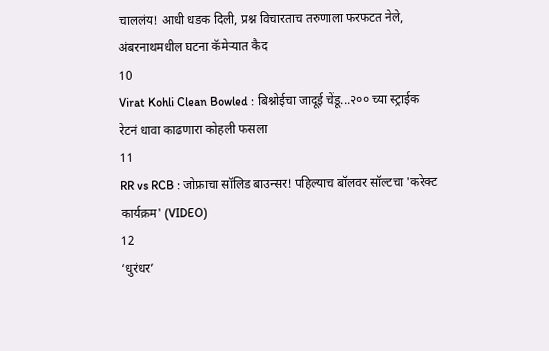चाललंय! आधी धडक दिली, प्रश्न विचारताच तरुणाला फरफटत नेले, अंबरनाथमधील घटना कॅमेऱ्यात कैद
10
Virat Kohli Clean Bowled : बिश्नोईचा जादूई चेंडू...२०० च्या स्ट्राईक रेटनं धावा काढणारा कोहली फसला
11
RR vs RCB : जोफ्राचा सॉलिड बाउन्सर! पहिल्याच बॉलवर सॉल्टचा 'करेक्ट कार्यक्रम' (VIDEO)
12
‘धुरंधर’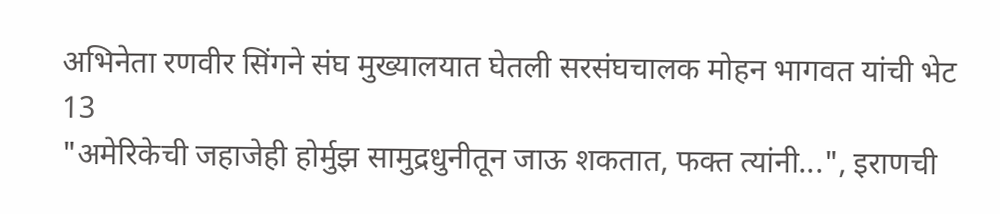अभिनेता रणवीर सिंगने संघ मुख्यालयात घेतली सरसंघचालक मोहन भागवत यांची भेट
13
"अमेरिकेची जहाजेही होर्मुझ सामुद्रधुनीतून जाऊ शकतात, फक्त त्यांनी...", इराणची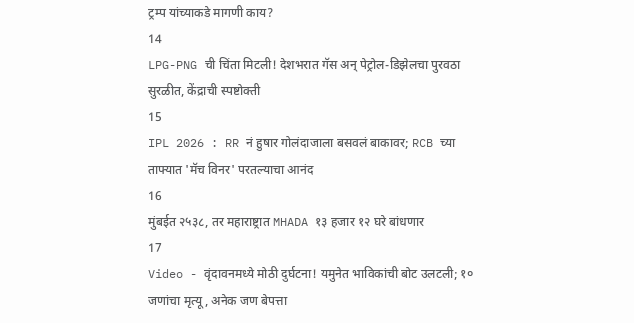ट्रम्प यांच्याकडे मागणी काय?
14
LPG-PNG ची चिंता मिटली! देशभरात गॅस अन् पेट्रोल-डिझेलचा पुरवठा सुरळीत, केंद्राची स्पष्टोक्ती
15
IPL 2026 : RR नं हुषार गोलंदाजाला बसवलं बाकावर; RCB च्या ताफ्यात 'मॅच विनर' परतल्याचा आनंद
16
मुंबईत २५३८, तर महाराष्ट्रात MHADA १३ हजार १२ घरे बांधणार
17
Video - वृंदावनमध्ये मोठी दुर्घटना! यमुनेत भाविकांची बोट उलटली; १० जणांचा मृत्यू, अनेक जण बेपत्ता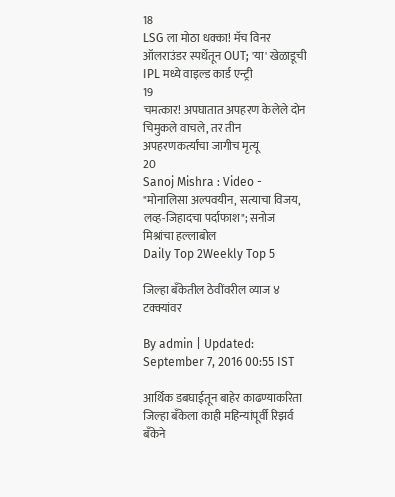18
LSG ला मोठा धक्का! मॅच विनर ऑलराउंडर स्पर्धेतून OUT; 'या' खेळाडूची IPL मध्ये वाइल्ड कार्ड एन्ट्री
19
चमत्कार! अपघातात अपहरण केलेले दोन चिमुकले वाचले, तर तीन अपहरणकर्त्यांचा जागीच मृत्यू
20
Sanoj Mishra : Video - "मोनालिसा अल्पवयीन, सत्याचा विजय, लव्ह-जिहादचा पर्दाफाश"; सनोज मिश्रांचा हल्लाबोल
Daily Top 2Weekly Top 5

जिल्हा बँकेतील ठेवींवरील व्याज ४ टक्क्यांवर

By admin | Updated: September 7, 2016 00:55 IST

आर्थिक डबघाईतून बाहेर काढण्याकरिता जिल्हा बँकेला काही महिन्यांपूर्वी रिझर्व बँकेने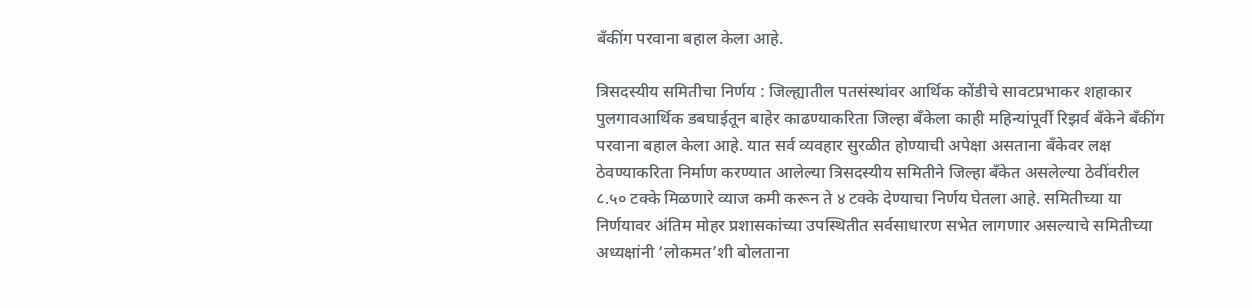बँकींग परवाना बहाल केला आहे.

त्रिसदस्यीय समितीचा निर्णय : जिल्ह्यातील पतसंस्थांवर आर्थिक कोंडीचे सावटप्रभाकर शहाकार पुलगावआर्थिक डबघाईतून बाहेर काढण्याकरिता जिल्हा बँकेला काही महिन्यांपूर्वी रिझर्व बँकेने बँकींग परवाना बहाल केला आहे. यात सर्व व्यवहार सुरळीत होण्याची अपेक्षा असताना बँकेवर लक्ष ठेवण्याकरिता निर्माण करण्यात आलेल्या त्रिसदस्यीय समितीने जिल्हा बँकेत असलेल्या ठेवींवरील ८.५० टक्के मिळणारे व्याज कमी करून ते ४ टक्के देण्याचा निर्णय घेतला आहे. समितीच्या या निर्णयावर अंतिम मोहर प्रशासकांच्या उपस्थितीत सर्वसाधारण सभेत लागणार असल्याचे समितीच्या अध्यक्षांनी ‘लोकमत’शी बोलताना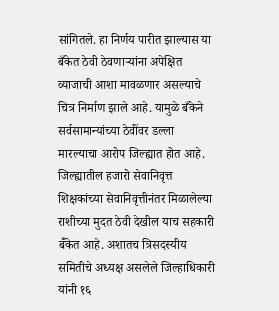सांगितले. हा निर्णय पारीत झाल्यास या बँकेत ठेवी ठेवणाऱ्यांना अपेक्षित व्याजाची आशा मावळणार असल्याचे चित्र निर्माण झाले आहे. यामुळे बँकेने सर्वसामान्यांच्या ठेवींवर डल्ला मारल्याचा आरोप जिल्ह्यात होत आहे. जिल्ह्यातील हजारो सेवानिवृत्त शिक्षकांच्या सेवानिवृत्तीनंतर मिळालेल्या राशीच्या मुदत ठेवी देखील याच सहकारी बॅँकेत आहे. अशातच त्रिसदस्यीय समितीचे अध्यक्ष असलेले जिल्हाधिकारी यांनी १६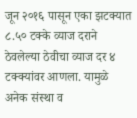जून २०१६ पासून एका झटक्यात ८.५० टक्के व्याज दराने ठेवलेल्या ठेवीचा व्याज दर ४ टक्क्यांवर आणला. यामुळे अनेक संस्था व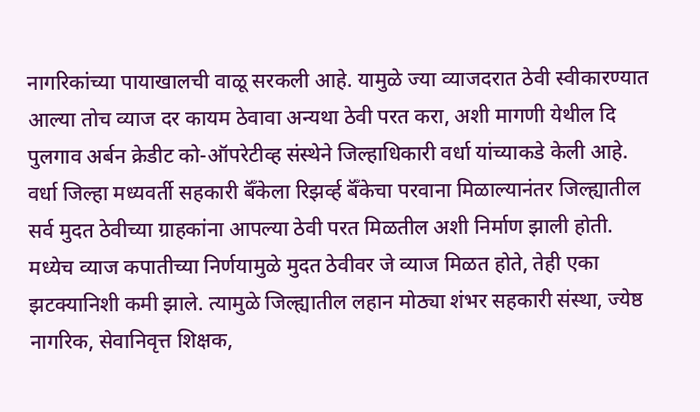नागरिकांच्या पायाखालची वाळू सरकली आहे. यामुळे ज्या व्याजदरात ठेवी स्वीकारण्यात आल्या तोच व्याज दर कायम ठेवावा अन्यथा ठेवी परत करा, अशी मागणी येथील दि पुलगाव अर्बन क्रेडीट को-ऑपरेटीव्ह संस्थेने जिल्हाधिकारी वर्धा यांच्याकडे केली आहे. वर्धा जिल्हा मध्यवर्ती सहकारी बॅँकेला रिझर्व्ह बॅँकेचा परवाना मिळाल्यानंतर जिल्ह्यातील सर्व मुदत ठेवीच्या ग्राहकांना आपल्या ठेवी परत मिळतील अशी निर्माण झाली होती. मध्येच व्याज कपातीच्या निर्णयामुळे मुदत ठेवीवर जे व्याज मिळत होते, तेही एका झटक्यानिशी कमी झाले. त्यामुळे जिल्ह्यातील लहान मोठ्या शंभर सहकारी संस्था, ज्येष्ठ नागरिक, सेवानिवृत्त शिक्षक,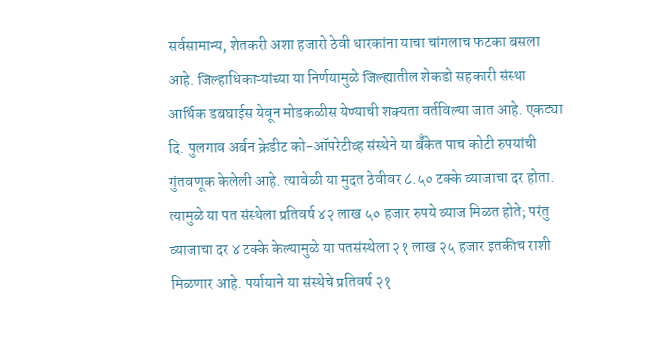सर्वसामान्य, शेतकरी अशा हजारो ठेवी धारकांना याचा चांगलाच फटका बसला आहे. जिल्हाधिकाऱ्यांच्या या निर्णयामुळे जिल्ह्यातील शेकडो सहकारी संस्था आर्थिक डबघाईस येवून मोडकळीस येण्याची शक्यता वर्तविल्या जात आहे. एकट्या दि. पुलगाव अर्बन क्रेडीट को-ऑपरेटीव्ह संस्थेने या बॅँकेत पाच कोटी रुपयांची गुंतवणूक केलेली आहे. त्यावेळी या मुदत ठेवीवर ८.५० टक्के व्याजाचा दर होता. त्यामुळे या पत संस्थेला प्रतिवर्ष ४२ लाख ५० हजार रुपये व्याज मिळत होते; परंतु व्याजाचा दर ४ टक्के केल्यामुळे या पतसंस्थेला २१ लाख २५ हजार इतकीच राशी मिळणार आहे. पर्यायाने या संस्थेचे प्रतिवर्ष २१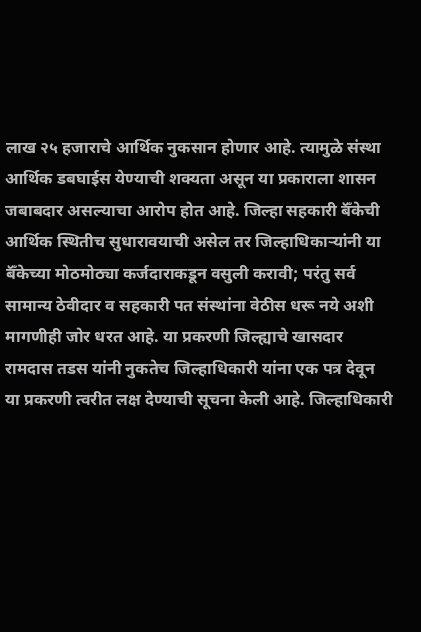लाख २५ हजाराचे आर्थिक नुकसान होणार आहे. त्यामुळे संस्था आर्थिक डबघाईस येण्याची शक्यता असून या प्रकाराला शासन जबाबदार असल्याचा आरोप होत आहे. जिल्हा सहकारी बॅँकेची आर्थिक स्थितीच सुधारावयाची असेल तर जिल्हाधिकाऱ्यांनी या बॅँकेच्या मोठमोठ्या कर्जदाराकडून वसुली करावी; परंतु सर्व सामान्य ठेवीदार व सहकारी पत संस्थांना वेठीस धरू नये अशी मागणीही जोर धरत आहे. या प्रकरणी जिल्ह्याचे खासदार रामदास तडस यांनी नुकतेच जिल्हाधिकारी यांना एक पत्र देवून या प्रकरणी त्वरीत लक्ष देण्याची सूचना केली आहे. जिल्हाधिकारी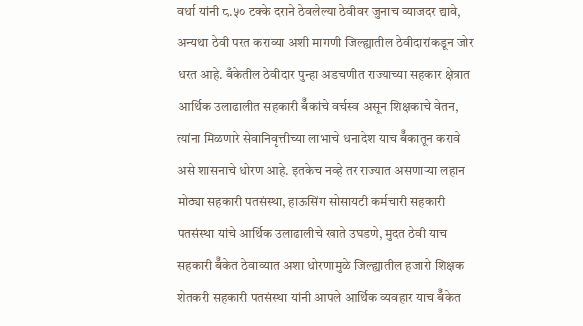वर्धा यांनी ८.५० टक्के दराने ठेवलेल्या ठेवीवर जुनाच व्याजदर द्यावे, अन्यथा ठेवी परत कराव्या अशी मागणी जिल्ह्यातील ठेवीदारांकडून जोर धरत आहे. बँकेतील ठेवीदार पुन्हा अडचणीत राज्याच्या सहकार क्षेत्रात आर्थिक उलाढालीत सहकारी बॅँकांचे वर्चस्व असून शिक्षकाचे वेतन, त्यांना मिळणारे सेवानिवृत्तीच्या लाभाचे धनादेश याच बॅँकातून करावे असे शासनाचे धोरण आहे. इतकेच नव्हे तर राज्यात असणाऱ्या लहान मोठ्या सहकारी पतसंस्था, हाऊसिंग सोसायटी कर्मचारी सहकारी पतसंस्था यांचे आर्थिक उलाढालीचे खाते उघडणे, मुदत ठेवी याच सहकारी बॅँकेत ठेवाव्यात अशा धोरणामुळे जिल्ह्यातील हजारो शिक्षक शेतकरी सहकारी पतसंस्था यांनी आपले आर्थिक व्यवहार याच बॅँकेत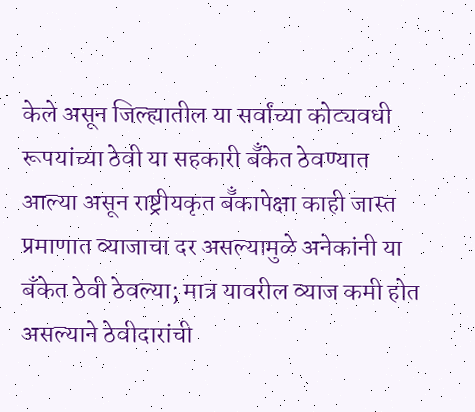केले असून जिल्ह्यातील या सर्वांच्या कोट्यवधी रूपयांच्या ठेवी या सहकारी बॅँकेत ठेवण्यात आल्या असून राष्ट्रीयकृत बॅँकापेक्षा काही जास्त प्रमाणात व्याजाचा दर असल्यामुळे अनेकांनी या बँकेत ठेवी ठेवल्या; मात्र यावरील व्याज कमी होत असल्याने ठेवीदारांची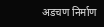अडचण निर्माण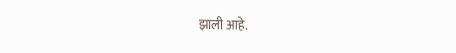झाली आहे.